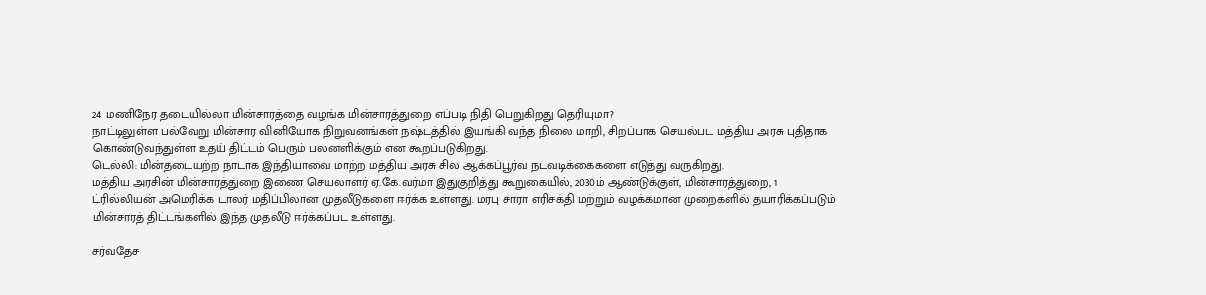24 மணிநேர தடையில்லா மின்சாரத்தை வழங்க மின்சாரத்துறை எப்படி நிதி பெறுகிறது தெரியுமா?
நாட்டிலுள்ள பல்வேறு மின்சார வினியோக நிறுவனங்கள் நஷ்டத்தில் இயங்கி வந்த நிலை மாறி, சிறப்பாக செயல்பட மத்திய அரசு புதிதாக கொண்டுவந்துள்ள உதய் திட்டம் பெரும் பலனளிக்கும் என கூறப்படுகிறது.
டெல்லி: மின்தடையற்ற நாடாக இந்தியாவை மாற்ற மத்திய அரசு சில ஆக்கப்பூர்வ நடவடிக்கைகளை எடுத்து வருகிறது.
மத்திய அரசின் மின்சாரத்துறை இணை செயலாளர் ஏ.கே.வர்மா இதுகுறித்து கூறுகையில், 2030ம் ஆண்டுக்குள், மின்சாரத்துறை, 1 ட்ரில்லியன் அமெரிக்க டாலர் மதிப்பிலான முதலீடுகளை ஈர்க்க உள்ளது. மரபு சாரா எரிசக்தி மற்றும் வழக்கமான முறைகளில் தயாரிக்கப்படும் மின்சாரத் திட்டங்களில் இந்த முதலீடு ஈர்க்கப்பட உள்ளது.

சர்வதேச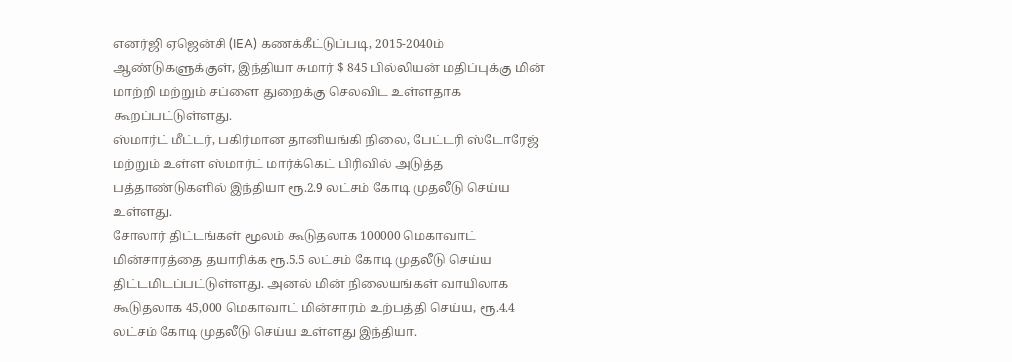எனர்ஜி ஏஜென்சி (IEA) கணக்கீட்டுப்படி, 2015-2040ம் ஆண்டுகளுக்குள், இந்தியா சுமார் $ 845 பில்லியன் மதிப்புக்கு மின் மாற்றி மற்றும் சப்ளை துறைக்கு செலவிட உள்ளதாக கூறப்பட்டுள்ளது.
ஸ்மார்ட் மீட்டர், பகிர்மான தானியங்கி நிலை, பேட்டரி ஸ்டோரேஜ் மற்றும் உள்ள ஸ்மார்ட் மார்க்கெட் பிரிவில் அடுத்த பத்தாண்டுகளில் இந்தியா ரூ.2.9 லட்சம் கோடி முதலீடு செய்ய உள்ளது.
சோலார் திட்டங்கள் மூலம் கூடுதலாக 100000 மெகாவாட் மின்சாரத்தை தயாரிக்க ரூ.5.5 லட்சம் கோடி முதலீடு செய்ய திட்டமிடப்பட்டுள்ளது. அனல் மின் நிலையங்கள் வாயிலாக கூடுதலாக 45,000 மெகாவாட் மின்சாரம் உற்பத்தி செய்ய, ரூ.4.4 லட்சம் கோடி முதலீடு செய்ய உள்ளது இந்தியா.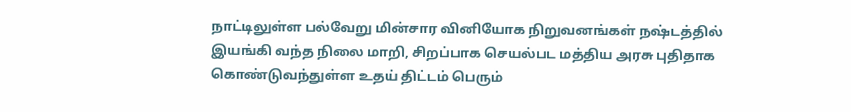நாட்டிலுள்ள பல்வேறு மின்சார வினியோக நிறுவனங்கள் நஷ்டத்தில் இயங்கி வந்த நிலை மாறி, சிறப்பாக செயல்பட மத்திய அரசு புதிதாக கொண்டுவந்துள்ள உதய் திட்டம் பெரும்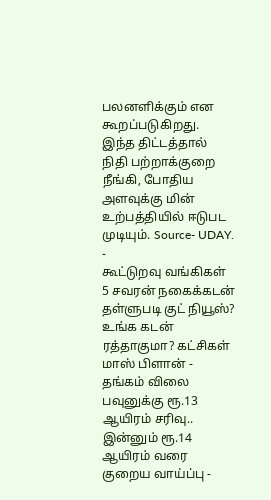பலனளிக்கும் என கூறப்படுகிறது. இந்த திட்டத்தால் நிதி பற்றாக்குறை நீங்கி, போதிய அளவுக்கு மின் உற்பத்தியில் ஈடுபட முடியும். Source- UDAY.
-
கூட்டுறவு வங்கிகள் 5 சவரன் நகைக்கடன் தள்ளுபடி குட் நியூஸ்? உங்க கடன் ரத்தாகுமா? கட்சிகள் மாஸ் பிளான் -
தங்கம் விலை பவுனுக்கு ரூ.13 ஆயிரம் சரிவு.. இன்னும் ரூ.14 ஆயிரம் வரை குறைய வாய்ப்பு -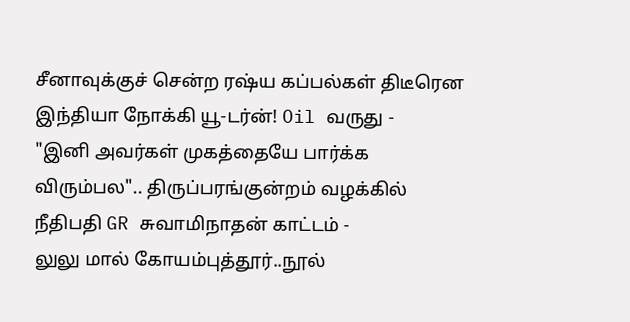சீனாவுக்குச் சென்ற ரஷ்ய கப்பல்கள் திடீரென இந்தியா நோக்கி யூ-டர்ன்! Oil வருது -
"இனி அவர்கள் முகத்தையே பார்க்க விரும்பல".. திருப்பரங்குன்றம் வழக்கில் நீதிபதி GR சுவாமிநாதன் காட்டம் -
லுலு மால் கோயம்புத்தூர்..நூல்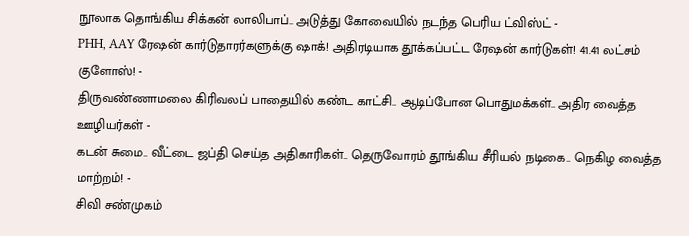நூலாக தொங்கிய சிக்கன் லாலிபாப்.. அடுத்து கோவையில் நடந்த பெரிய ட்விஸ்ட் -
PHH, AAY ரேஷன் கார்டுதாரர்களுக்கு ஷாக்! அதிரடியாக தூக்கப்பட்ட ரேஷன் கார்டுகள்! 41.41 லட்சம் குளோஸ்! -
திருவண்ணாமலை கிரிவலப் பாதையில் கண்ட காட்சி.. ஆடிப்போன பொதுமக்கள்.. அதிர வைத்த ஊழியர்கள் -
கடன் சுமை.. வீட்டை ஜப்தி செய்த அதிகாரிகள்.. தெருவோரம் தூங்கிய சீரியல் நடிகை.. நெகிழ வைத்த மாற்றம்! -
சிவி சண்முகம்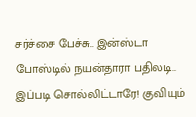சர்ச்சை பேச்சு.. இன்ஸ்டா போஸ்டில் நயன்தாரா பதிலடி.. இப்படி சொல்லிட்டாரே! குவியும்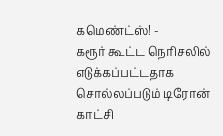கமெண்ட்ஸ்! -
கரூர் கூட்ட நெரிசலில் எடுக்கப்பட்டதாக சொல்லப்படும் டிரோன் காட்சி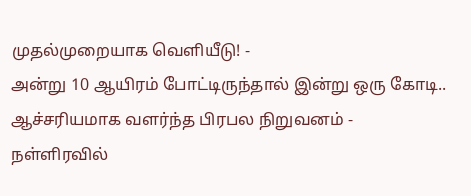முதல்முறையாக வெளியீடு! -
அன்று 10 ஆயிரம் போட்டிருந்தால் இன்று ஒரு கோடி.. ஆச்சரியமாக வளர்ந்த பிரபல நிறுவனம் -
நள்ளிரவில்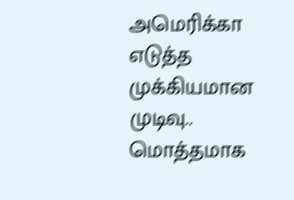அமெரிக்கா எடுத்த முக்கியமான முடிவு.. மொத்தமாக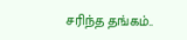சரிந்த தங்கம்..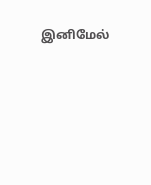இனிமேல்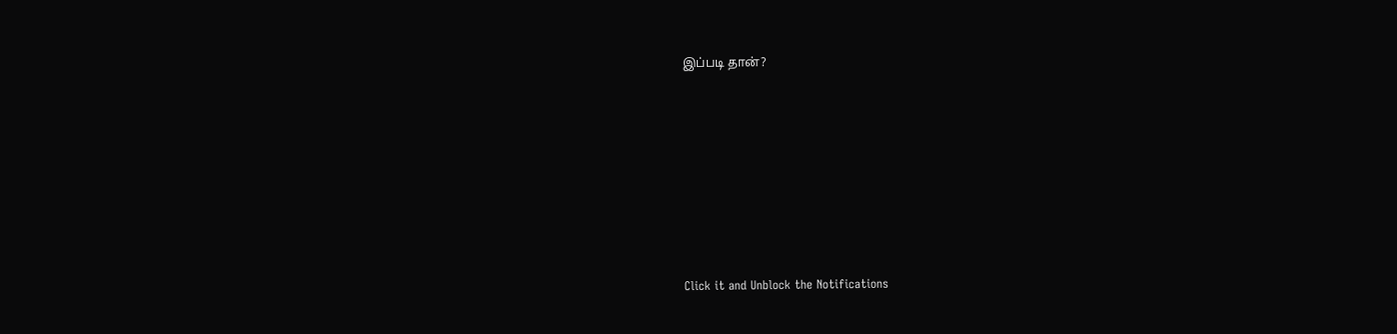இப்படி தான்?












Click it and Unblock the Notifications